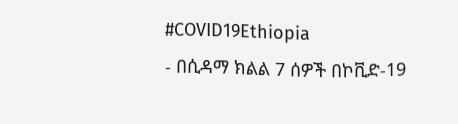#COVID19Ethiopia
- በሲዳማ ክልል 7 ሰዎች በኮቪድ-19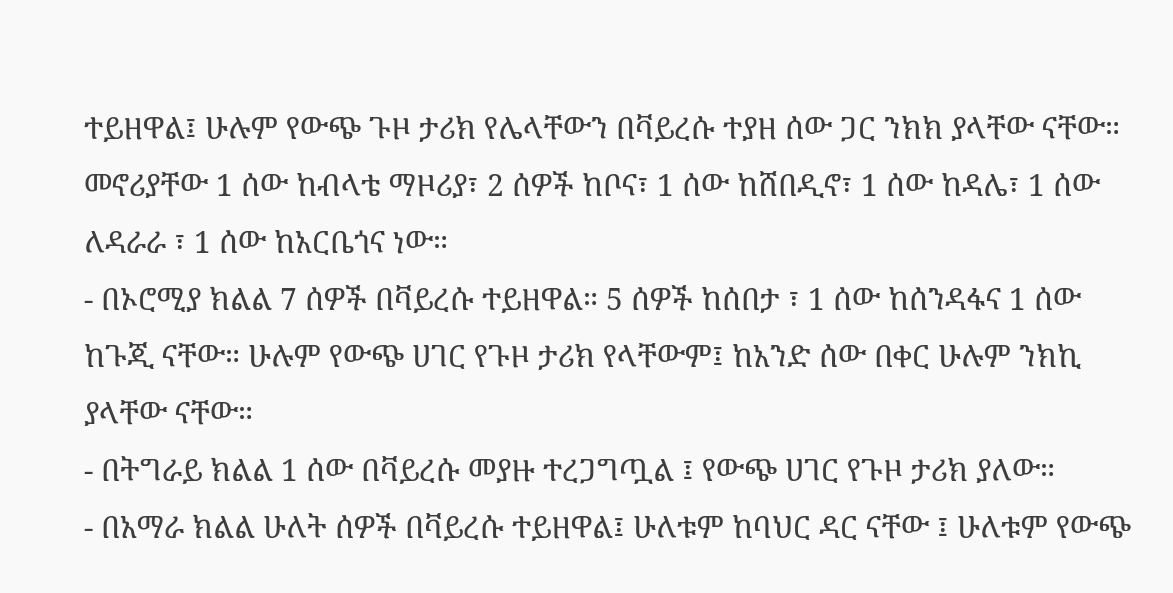ተይዘዋል፤ ሁሉም የውጭ ጉዞ ታሪክ የሌላቸውን በቫይረሱ ተያዘ ሰው ጋር ንክክ ያላቸው ናቸው። መኖሪያቸው 1 ሰው ከብላቴ ማዞሪያ፣ 2 ሰዎች ከቦና፣ 1 ሰው ከሸበዲኖ፣ 1 ሰው ከዳሌ፣ 1 ሰው ለዳራራ ፣ 1 ሰው ከአርቤጎና ነው።
- በኦሮሚያ ክልል 7 ሰዎች በቫይረሱ ተይዘዋል። 5 ሰዎች ከሰበታ ፣ 1 ሰው ከሰንዳፋና 1 ሰው ከጉጂ ናቸው። ሁሉም የውጭ ሀገር የጉዞ ታሪክ የላቸውም፤ ከአንድ ሰው በቀር ሁሉም ንክኪ ያላቸው ናቸው።
- በትግራይ ክልል 1 ሰው በቫይረሱ መያዙ ተረጋግጧል ፤ የውጭ ሀገር የጉዞ ታሪክ ያለው።
- በአማራ ክልል ሁለት ሰዎች በቫይረሱ ተይዘዋል፤ ሁለቱም ከባህር ዳር ናቸው ፤ ሁለቱም የውጭ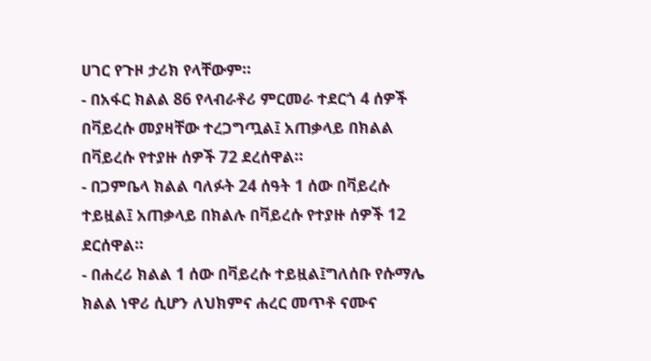ሀገር የጉዞ ታሪክ የላቸውም።
- በአፋር ክልል 86 የላብራቶሪ ምርመራ ተደርጎ 4 ሰዎች በቫይረሱ መያዛቸው ተረጋግጧል፤ አጠቃላይ በክልል በቫይረሱ የተያዙ ሰዎች 72 ደረሰዋል።
- በጋምቤላ ክልል ባለፉት 24 ሰዓት 1 ሰው በቫይረሱ ተይዟል፤ አጠቃላይ በክልሉ በቫይረሱ የተያዙ ሰዎች 12 ደርሰዋል።
- በሐረሪ ክልል 1 ሰው በቫይረሱ ተይዟል፤ግለሰቡ የሱማሌ ክልል ነዋሪ ሲሆን ለህክምና ሐረር መጥቶ ናሙና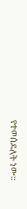የተወሰደለት ነው።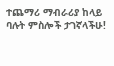ተጨማሪ ማብራሪያ ከላይ ባሉት ምስሎች ታገኛላችሁ!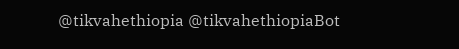@tikvahethiopia @tikvahethiopiaBot